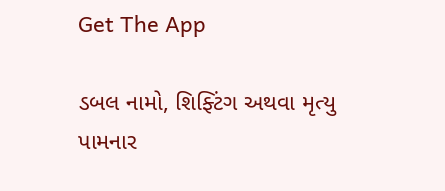Get The App

ડબલ નામો, શિફ્ટિંગ અથવા મૃત્યુ પામનાર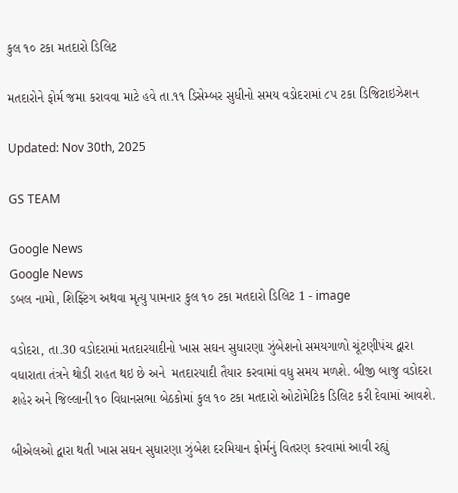કુલ ૧૦ ટકા મતદારો ડિલિટ

મતદારોને ફોર્મ જમા કરાવવા માટે હવે તા.૧૧ ડિસેમ્બર સુધીનો સમય વડોદરામાં ૮૫ ટકા ડિજિટાઇઝેશન

Updated: Nov 30th, 2025

GS TEAM

Google News
Google News
ડબલ નામો, શિફ્ટિંગ અથવા મૃત્યુ પામનાર કુલ ૧૦ ટકા મતદારો ડિલિટ 1 - image

વડોદરા, તા.30 વડોદરામાં મતદારયાદીનો ખાસ સઘન સુધારણા ઝુંબેશનો સમયગાળો ચૂંટણીપંચ દ્વારા વધારાતા તંત્રને થોડી રાહત થઇ છે અને  મતદારયાદી તૈયાર કરવામાં વધુ સમય મળશે. બીજી બાજુ વડોદરા શહેર અને જિલ્લાની ૧૦ વિધાનસભા બેઠકોમાં કુલ ૧૦ ટકા મતદારો ઓટોમેટિક ડિલિટ કરી દેવામાં આવશે.

બીએલઓ દ્વારા થતી ખાસ સઘન સુધારણા ઝુંબેશ દરમિયાન ફોર્મનું વિતરણ કરવામાં આવી રહ્યું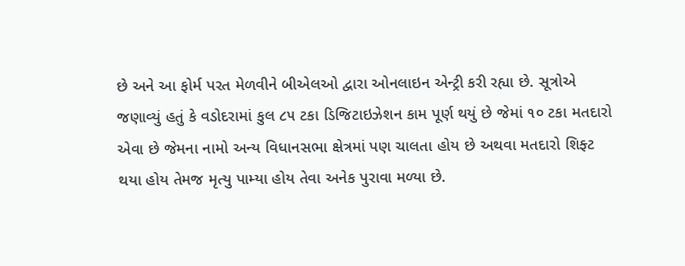છે અને આ ફોર્મ પરત મેળવીને બીએલઓ દ્વારા ઓનલાઇન એન્ટ્રી કરી રહ્યા છે. સૂત્રોએ જણાવ્યું હતું કે વડોદરામાં કુલ ૮૫ ટકા ડિજિટાઇઝેશન કામ પૂર્ણ થયું છે જેમાં ૧૦ ટકા મતદારો એવા છે જેમના નામો અન્ય વિધાનસભા ક્ષેત્રમાં પણ ચાલતા હોય છે અથવા મતદારો શિફ્ટ થયા હોય તેમજ મૃત્યુ પામ્યા હોય તેવા અનેક પુરાવા મળ્યા છે.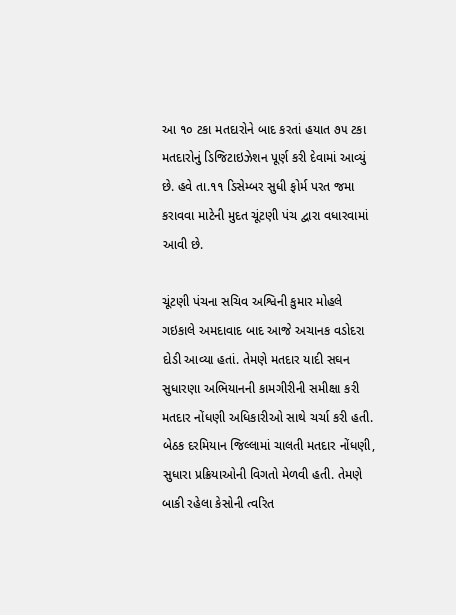આ ૧૦ ટકા મતદારોને બાદ કરતાં હયાત ૭૫ ટકા મતદારોનું ડિજિટાઇઝેશન પૂર્ણ કરી દેવામાં આવ્યું છે. હવે તા.૧૧ ડિસેમ્બર સુધી ફોર્મ પરત જમા કરાવવા માટેની મુદત ચૂંટણી પંચ દ્વારા વધારવામાં આવી છે.

ચૂંટણી પંચના સચિવ અશ્વિની કુમાર મોહલે ગઇકાલે અમદાવાદ બાદ આજે અચાનક વડોદરા દોડી આવ્યા હતાં. તેમણે મતદાર યાદી સઘન સુધારણા અભિયાનની કામગીરીની સમીક્ષા કરી મતદાર નોંધણી અધિકારીઓ સાથે ચર્ચા કરી હતી. બેઠક દરમિયાન જિલ્લામાં ચાલતી મતદાર નોંધણી, સુધારા પ્રક્રિયાઓની વિગતો મેળવી હતી. તેમણે બાકી રહેલા કેસોની ત્વરિત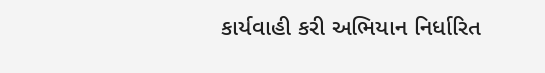કાર્યવાહી કરી અભિયાન નિર્ધારિત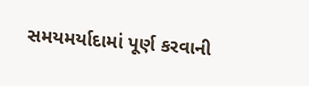સમયમર્યાદામાં પૂર્ણ કરવાની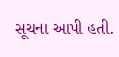સૂચના આપી હતી.